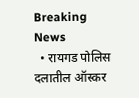Breaking News
  • रायगड पोलिस दलातील ऑस्कर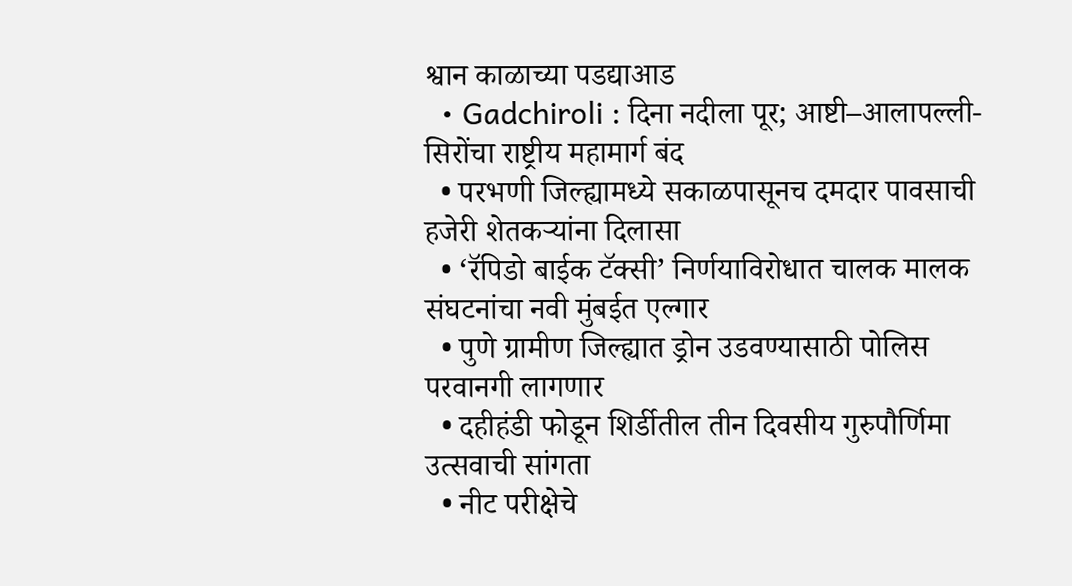श्वान काळाच्या पडद्याआड
  • Gadchiroli : दिना नदीला पूर; आष्टी–आलापल्ली- सिरोंचा राष्ट्रीय महामार्ग बंद
  • परभणी जिल्ह्यामध्ये सकाळपासूनच दमदार पावसाची हजेरी शेतकऱ्यांना दिलासा
  • ‘रॅपिडो बाईक टॅक्सी’ निर्णयाविरोधात चालक मालक संघटनांचा नवी मुंबईत एल्गार
  • पुणे ग्रामीण जिल्ह्यात ड्रोन उडवण्यासाठी पोलिस परवानगी लागणार
  • दहीहंडी फोडून शिर्डीतील तीन दिवसीय गुरुपौर्णिमा उत्सवाची सांगता
  • नीट परीक्षेचे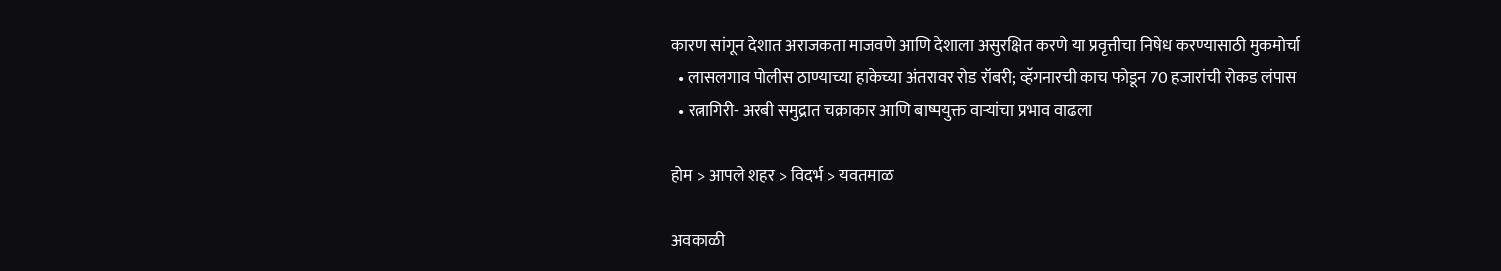कारण सांगून देशात अराजकता माजवणे आणि देशाला असुरक्षित करणे या प्रवृत्तीचा निषेध करण्यासाठी मुकमोर्चा
  • लासलगाव पोलीस ठाण्याच्या हाकेच्या अंतरावर रोड रॉबरी; व्हॅगनारची काच फोडून 70 हजारांची रोकड लंपास
  • रत्नागिरी- अरबी समुद्रात चक्राकार आणि बाष्पयुक्त वाऱ्यांचा प्रभाव वाढला

होम > आपले शहर > विदर्भ > यवतमाळ

अवकाळी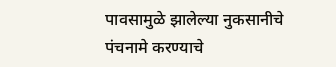पावसामुळे झालेल्या नुकसानीचे पंचनामे करण्याचे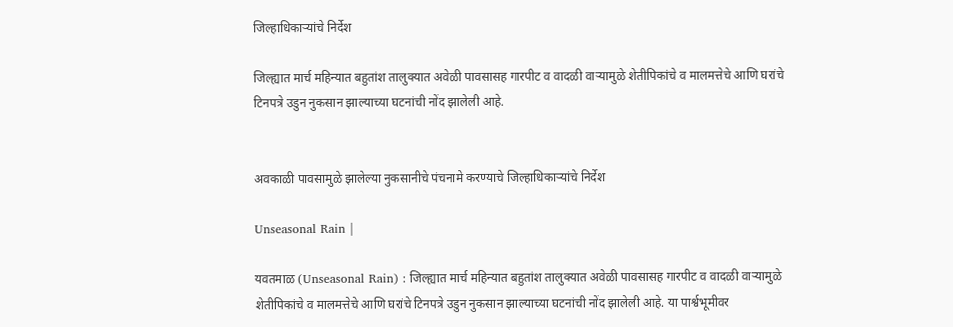जिल्हाधिकार्‍यांचे निर्देश

जिल्ह्यात मार्च महिन्यात बहुतांश तालुक्यात अवेळी पावसासह गारपीट व वादळी वार्‍यामुळे शेतीपिकांचे व मालमत्तेचे आणि घरांचे टिनपत्रे उडुन नुकसान झाल्याच्या घटनांची नोंद झालेली आहे.


अवकाळी पावसामुळे झालेल्या नुकसानीचे पंचनामे करण्याचे जिल्हाधिकार्‍यांचे निर्देश

Unseasonal Rain |

यवतमाळ (Unseasonal Rain) : जिल्ह्यात मार्च महिन्यात बहुतांश तालुक्यात अवेळी पावसासह गारपीट व वादळी वार्‍यामुळे शेतीपिकांचे व मालमत्तेचे आणि घरांचे टिनपत्रे उडुन नुकसान झाल्याच्या घटनांची नोंद झालेली आहे. या पार्श्वभूमीवर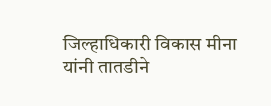जिल्हाधिकारी विकास मीना यांनी तातडीने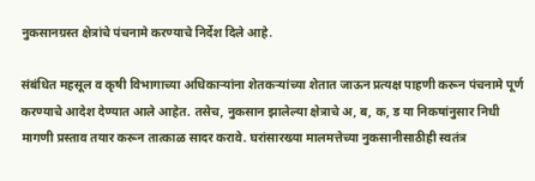नुकसानग्रस्त क्षेत्रांचे पंचनामे करण्याचे निर्देश दिले आहे.

संबंधित महसूल व कृषी विभागाच्या अधिकार्‍यांना शेतकर्‍यांच्या शेतात जाऊन प्रत्यक्ष पाहणी करून पंचनामे पूर्ण करण्याचे आदेश देण्यात आले आहेत. तसेच, नुकसान झालेल्या क्षेत्राचे अ, ब, क, ड या निकषांनुसार निधी मागणी प्रस्ताव तयार करून तात्काळ सादर करावे. घरांसारख्या मालमत्तेच्या नुकसानीसाठीही स्वतंत्र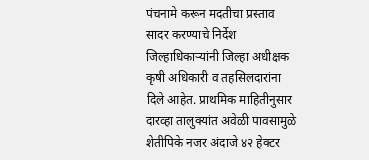पंचनामे करून मदतीचा प्रस्ताव सादर करण्याचे निर्देश जिल्हाधिकार्‍यांनी जिल्हा अधीक्षक कृषी अधिकारी व तहसिलदारांना दिले आहेत. प्राथमिक माहितीनुसार दारव्हा तालुक्यांत अवेळी पावसामुळे शेतीपिके नजर अंदाजे ४२ हेक्टर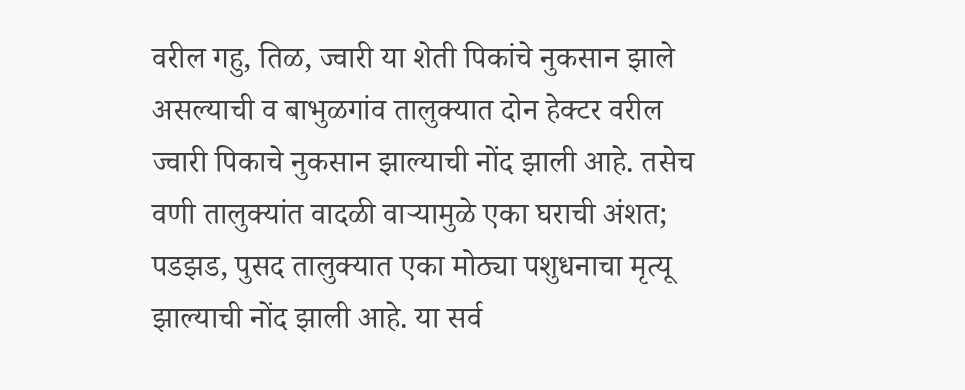वरील गहु, तिळ, ज्वारी या शेती पिकांचे नुकसान झाले असल्याची व बाभुळगांव तालुक्यात दोन हेक्टर वरील ज्वारी पिकाचे नुकसान झाल्याची नोंद झाली आहे. तसेच वणी तालुक्यांत वादळी वार्‍यामुळे एका घराची अंशत; पडझड, पुसद तालुक्यात एका मोठ्या पशुधनाचा मृत्यू झाल्याची नोंद झाली आहे. या सर्व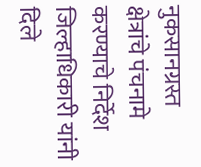नुकसानग्रस्त क्षेत्रांचे पंचनामे करण्याचे निर्देश जिल्हाधिकारी यांनी दिले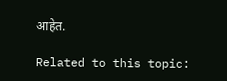आहेत.

Related to this topic: